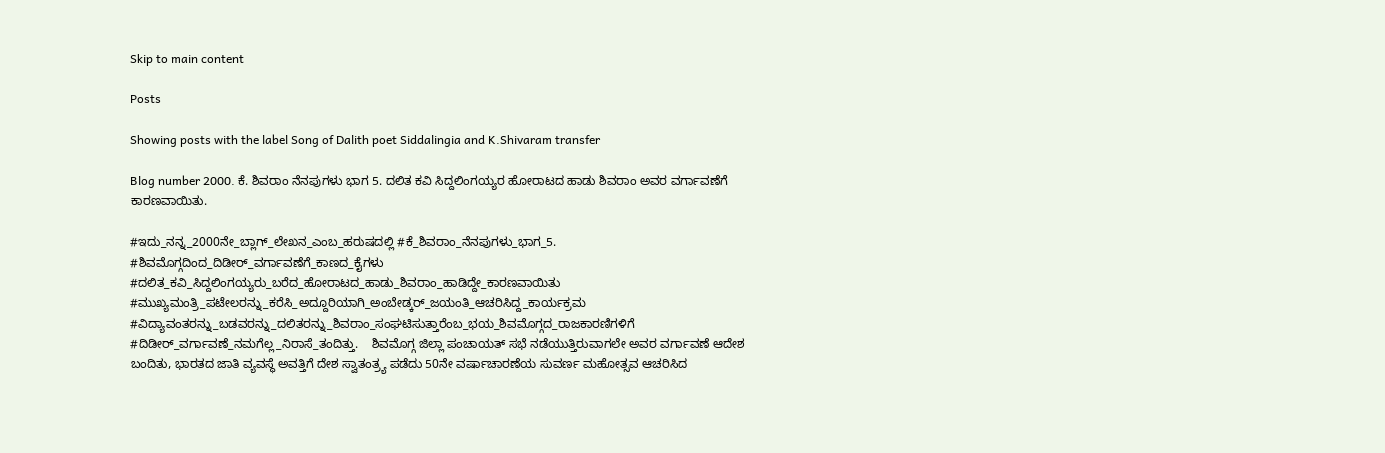Skip to main content

Posts

Showing posts with the label Song of Dalith poet Siddalingia and K.Shivaram transfer

Blog number 2000. ಕೆ. ಶಿವರಾಂ ನೆನಪುಗಳು ಭಾಗ 5. ದಲಿತ ಕವಿ ಸಿದ್ದಲಿಂಗಯ್ಯರ ಹೋರಾಟದ ಹಾಡು ಶಿವರಾಂ ಅವರ ವರ್ಗಾವಣೆಗೆ ಕಾರಣವಾಯಿತು.

#ಇದು_ನನ್ನ_2000ನೇ_ಬ್ಲಾಗ್_ಲೇಖನ_ಎಂಬ_ಹರುಷದಲ್ಲಿ #ಕೆ_ಶಿವರಾಂ_ನೆನಪುಗಳು_ಭಾಗ_5. #ಶಿವಮೊಗ್ಗದಿಂದ_ದಿಡೀರ್_ವರ್ಗಾವಣೆಗೆ_ಕಾಣದ_ಕೈಗಳು #ದಲಿತ_ಕವಿ_ಸಿದ್ದಲಿಂಗಯ್ಯರು_ಬರೆದ_ಹೋರಾಟದ_ಹಾಡು_ಶಿವರಾಂ_ಹಾಡಿದ್ದೇ_ಕಾರಣವಾಯಿತು #ಮುಖ್ಯಮಂತ್ರಿ_ಪಟೇಲರನ್ನು_ಕರೆಸಿ_ಅದ್ದೂರಿಯಾಗಿ_ಅಂಬೇಡ್ಕರ್_ಜಯಂತಿ_ಆಚರಿಸಿದ್ದ_ಕಾರ್ಯಕ್ರಮ #ವಿದ್ಯಾವಂತರನ್ನು_ಬಡವರನ್ನು_ದಲಿತರನ್ನು_ಶಿವರಾಂ_ಸಂಘಟಿಸುತ್ತಾರೆಂಬ_ಭಯ_ಶಿವಮೊಗ್ಗದ_ರಾಜಕಾರಣಿಗಳಿಗೆ #ದಿಡೀರ್_ವರ್ಗಾವಣೆ_ನಮಗೆಲ್ಲ_ನಿರಾಸೆ_ತಂದಿತ್ತು.    ಶಿವಮೊಗ್ಗ ಜಿಲ್ಲಾ ಪಂಚಾಯತ್ ಸಭೆ ನಡೆಯುತ್ತಿರುವಾಗಲೇ ಅವರ ವರ್ಗಾವಣೆ ಆದೇಶ ಬಂದಿತು, ಭಾರತದ ಜಾತಿ ವ್ಯವಸ್ಥೆ ಅವತ್ತಿಗೆ ದೇಶ ಸ್ವಾತಂತ್ರ್ಯ ಪಡೆದು 50ನೇ ವರ್ಷಾಚಾರಣೆಯ ಸುವರ್ಣ ಮಹೋತ್ಸವ ಆಚರಿಸಿದ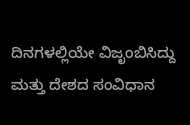ದಿನಗಳಲ್ಲಿಯೇ ವಿಜೃಂಬಿಸಿದ್ದು ಮತ್ತು ದೇಶದ ಸಂವಿಧಾನ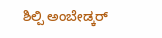ಶಿಲ್ಪಿ ಅಂಬೇಡ್ಕರ್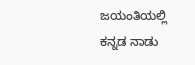ಜಯಂತಿಯಲ್ಲಿ ಕನ್ನಡ ನಾಡು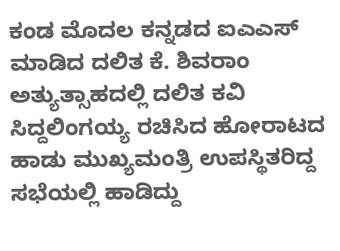ಕಂಡ ಮೊದಲ ಕನ್ನಡದ ಐಎಎಸ್ ಮಾಡಿದ ದಲಿತ ಕೆ. ಶಿವರಾಂ ಅತ್ಯುತ್ಸಾಹದಲ್ಲಿ ದಲಿತ ಕವಿ ಸಿದ್ದಲಿಂಗಯ್ಯ ರಚಿಸಿದ ಹೋರಾಟದ ಹಾಡು ಮುಖ್ಯಮಂತ್ರಿ ಉಪಸ್ಥಿತರಿದ್ದ ಸಭೆಯಲ್ಲಿ ಹಾಡಿದ್ದು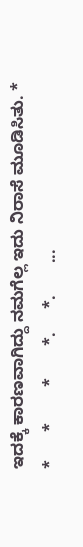ಇದಕ್ಕೆ ಕಾರಣವಾಗಿದ್ದು ನಮಗೆಲ್ಲ ಇದು ನಿರಾಸೆ ಮೂಡಿಸಿತು. *     *      *        *       *.     *.       ...